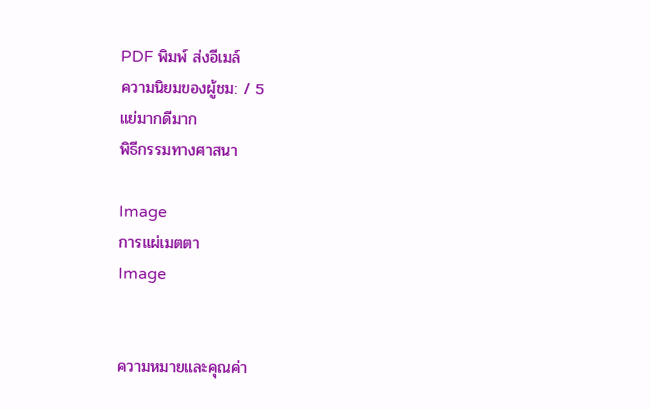PDF พิมพ์ ส่งอีเมล์
ความนิยมของผู้ชม: / 5
แย่มากดีมาก
พิธีกรรมทางศาสนา

Image
การแผ่เมตตา
Image


ความหมายและคุณค่า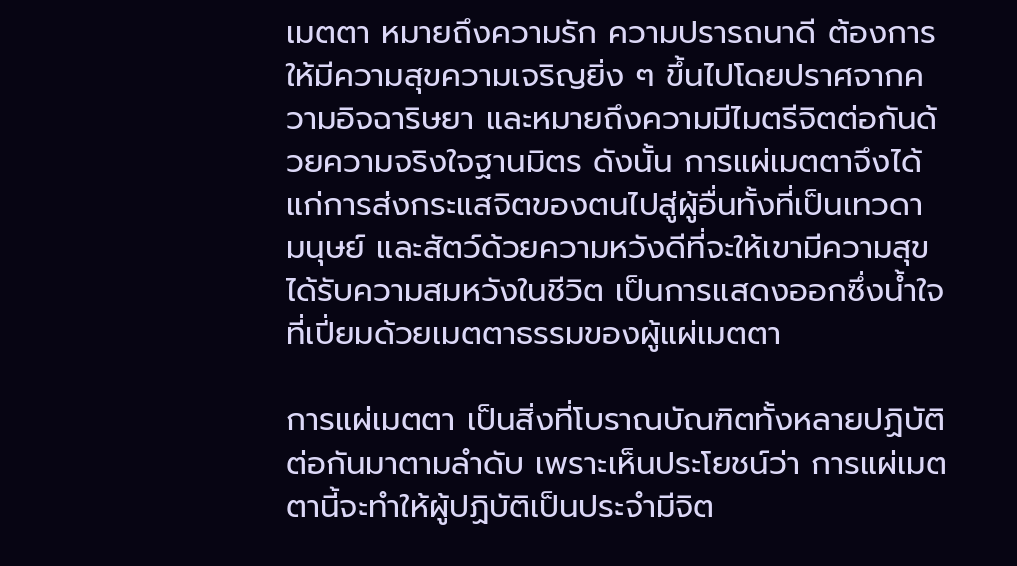เมตตา หมายถึงความรัก ความปรารถนาดี ต้องการให้มีความสุขความเจริญยิ่ง ๆ ขึ้นไปโดยปราศจากความอิจฉาริษยา และหมายถึงความมีไมตรีจิตต่อกันด้วยความจริงใจฐานมิตร ดังนั้น การแผ่เมตตาจึงได้แก่การส่งกระแสจิตของตนไปสู่ผู้อื่นทั้งที่เป็นเทวดา มนุษย์ และสัตว์ด้วยความหวังดีที่จะให้เขามีความสุข ได้รับความสมหวังในชีวิต เป็นการแสดงออกซึ่งน้ำใจที่เปี่ยมด้วยเมตตาธรรมของผู้แผ่เมตตา

การแผ่เมตตา เป็นสิ่งที่โบราณบัณฑิตทั้งหลายปฏิบัติต่อกันมาตามลำดับ เพราะเห็นประโยชน์ว่า การแผ่เมตตานี้จะทำให้ผู้ปฏิบัติเป็นประจำมีจิต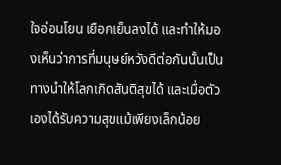ใจอ่อนโยน เยือกเย็นลงได้ และทำให้มองเห็นว่าการที่มนุษย์หวังดีต่อกันนั้นเป็นทางนำให้โลกเกิดสันติสุขได้ และเมื่อตัวเองได้รับความสุขแม้เพียงเล็กน้อย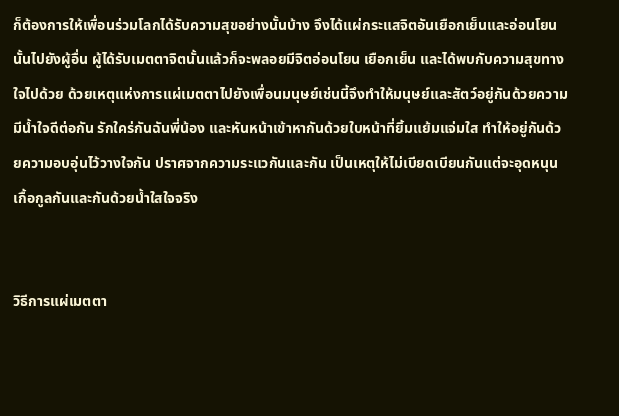ก็ต้องการให้เพื่อนร่วมโลกได้รับความสุขอย่างนั้นบ้าง จึงได้แผ่กระแสจิตอันเยือกเย็นและอ่อนโยนนั้นไปยังผู้อื่น ผู้ได้รับเมตตาจิตนั้นแล้วก็จะพลอยมีจิตอ่อนโยน เยือกเย็น และได้พบกับความสุขทางใจไปด้วย ด้วยเหตุแห่งการแผ่เมตตาไปยังเพื่อนมนุษย์เช่นนี้จึงทำให้มนุษย์และสัตว์อยู่กันด้วยความมีน้ำใจดีต่อกัน รักใคร่กันฉันพี่น้อง และหันหน้าเข้าหากันด้วยใบหน้าที่ยิ้มแย้มแจ่มใส ทำให้อยู่กันด้วยความอบอุ่นไว้วางใจกัน ปราศจากความระแวกันและกัน เป็นเหตุให้ไม่เบียดเบียนกันแต่จะอุดหนุนเกื้อกูลกันและกันด้วยน้ำใสใจจริง


วิธีการแผ่เมตตา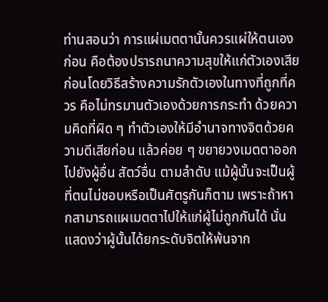ท่านสอนว่า การแผ่เมตตานั้นควรแผ่ให้ตนเองก่อน คือต้องปรารถนาความสุขให้แก่ตัวเองเสียก่อนโดยวิธีสร้างความรักตัวเองในทางที่ถูกที่ควร คือไม่ทรมานตัวเองด้วยการกระทำ ด้วยความคิดที่ผิด ๆ ทำตัวเองให้มีอำนาจทางจิตด้วยความดีเสียก่อน แล้วค่อย ๆ ขยายวงเมตตาออกไปยังผู้อื่น สัตว์อื่น ตามลำดับ แม้ผู้นั้นจะเป็นผู้ที่ตนไม่ชอบหรือเป็นศัตรูกันก็ตาม เพราะถ้าหากสามารถแผเมตตาไปให้แก่ผู้ไม่ถูกกันได้ นั่นแสดงว่าผู้นั้นได้ยกระดับจิตให้พ้นจาก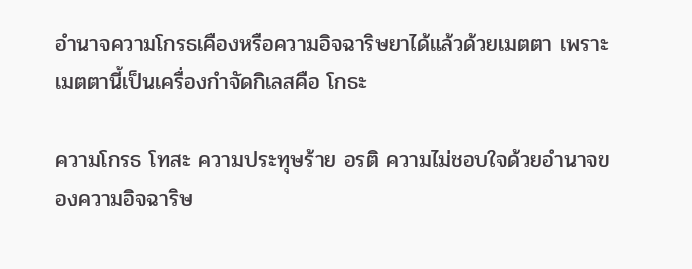อำนาจความโกรธเคืองหรือความอิจฉาริษยาได้แล้วด้วยเมตตา เพราะเมตตานี้เป็นเครื่องกำจัดกิเลสคือ โกธะ

ความโกรธ โทสะ ความประทุษร้าย อรติ ความไม่ชอบใจด้วยอำนาจของความอิจฉาริษ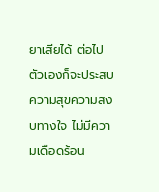ยาเสียได้ ต่อไปตัวเองก็จะประสบความสุขความสงบทางใจ ไม่มีความเดือดร้อน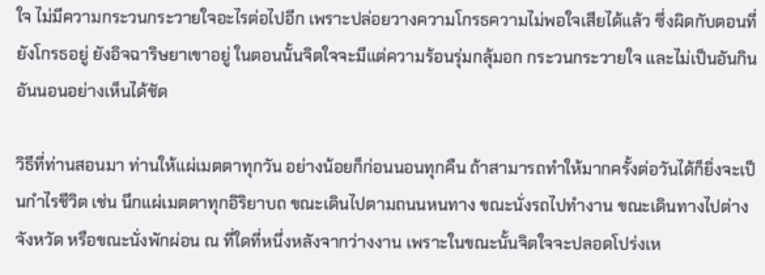ใจ ไม่มีความกระวนกระวายใจอะไรต่อไปอีก เพราะปล่อยวางความโกรธความไม่พอใจเสียได้แล้ว ซึ่งผิดกับตอนที่ยังโกรธอยู่ ยังอิจฉาริษยาเขาอยู่ ในตอนนั้นจิตใจจะมีแต่ความร้อนรุ่มกลุ้มอก กระวนกระวายใจ และไม่เป็นอันกินอันนอนอย่างเห็นได้ชัด

วิธีที่ท่านสอนมา ท่านให้แผ่เมตตาทุกวัน อย่างน้อยก็ก่อนนอนทุกคืน ถ้าสามารถทำให้มากครั้งต่อวันได้ก็ยิ่งจะเป็นกำไรชีวิต เช่น นึกแผ่เมตตาทุกอิริยาบถ ขณะเดินไปตามถนนหนทาง ขณะนั่งรถไปทำงาน ขณะเดินทางไปต่างจังหวัด หรือขณะนั่งพักผ่อน ณ ที่ใดที่หนึ่งหลังจากว่างงาน เพราะในขณะนั้นจิตใจจะปลอดโปร่งเห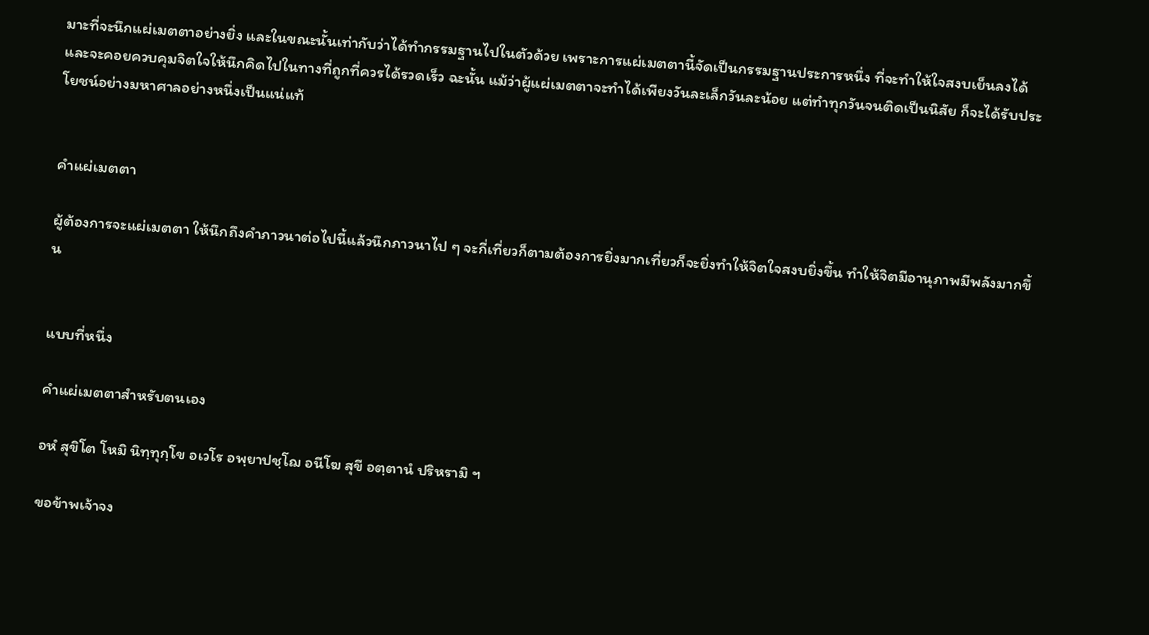มาะที่จะนึกแผ่เมตตาอย่างยิ่ง และในขณะนั้นเท่ากับว่าได้ทำกรรมฐานไปในตัวด้วย เพราะการแผ่เมตตานี้จัดเป็นกรรมฐานประการหนึ่ง ที่จะทำให้ใจสงบเย็นลงได้ และจะคอยควบคุมจิตใจให้นึกคิดไปในทางที่ถูกที่ควรได้รวดเร็ว ฉะนั้น แม้ว่าผู้แผ่เมตตาจะทำได้เพียงวันละเล็กวันละน้อย แต่ทำทุกวันจนติดเป็นนิสัย ก็จะได้รับประโยชน์อย่างมหาศาลอย่างหนึ่งเป็นแน่แท้


คำแผ่เมตตา

ผู้ต้องการจะแผ่เมตตา ให้นึกถึงคำภาวนาต่อไปนี้แล้วนึกภาวนาไป ๆ จะกี่เที่ยวก็ตามต้องการยิ่งมากเที่ยวก็จะยิ่งทำให้จิตใจสงบยิ่งขึ้น ทำให้จิตมีอานุภาพมีพลังมากขึ้น


แบบที่หนึ่ง

คำแผ่เมตตาสำหรับตนเอง

อหํ สุขิโต โหมิ นิทฺทุกฺโข อเวโร อพฺยาปชฺโฌ อนีโฆ สุขี อตฺตานํ ปริหรามิ ฯ

ขอข้าพเจ้าจง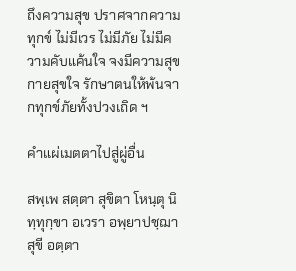ถึงความสุข ปราศจากความทุกข์ ไม่มีเวร ไม่มีภัย ไม่มีความคับแค้นใจ จงมีความสุขกายสุขใจ รักษาตนให้พ้นจากทุกข์ภัยทั้งปวงเถิด ฯ

คำแผ่เมตตาไปสู่ผู่อื่น

สพฺเพ สตฺตา สุขิตา โหนฺตุ นิทฺทุกฺขา อเวรา อพฺยาปชฺฌา สุขี อตฺตา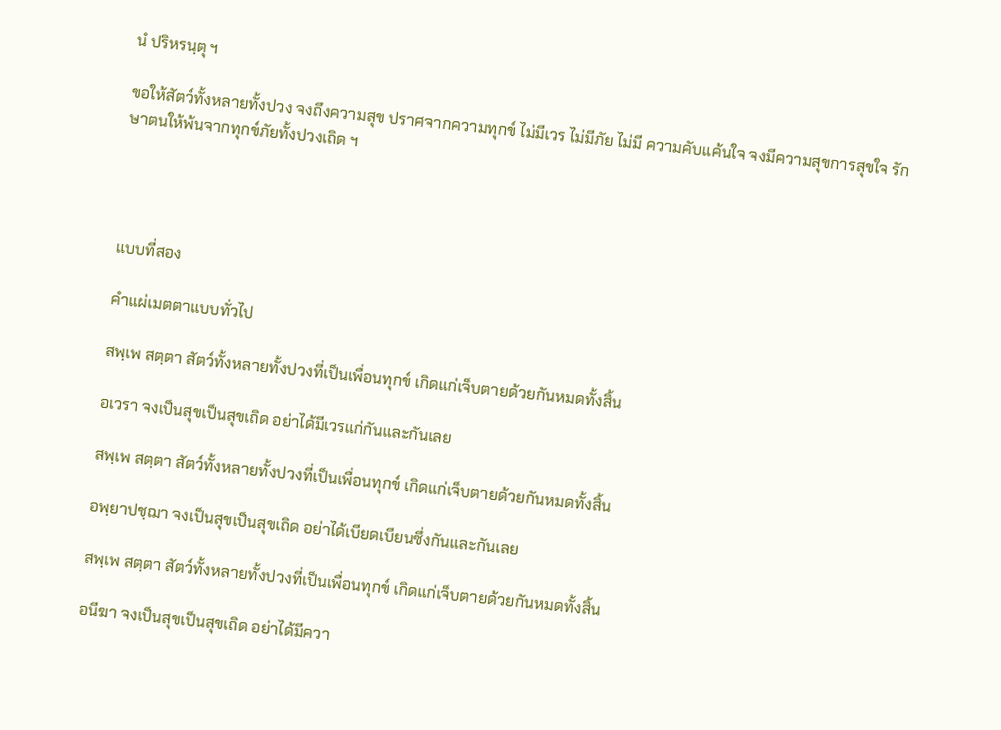นํ ปริหรนฺตุ ฯ

ขอให้สัตว์ทั้งหลายทั้งปวง จงถึงความสุข ปราศจากความทุกข์ ไม่มีเวร ไม่มีภัย ไม่มี ความคับแค้นใจ จงมีความสุขการสุขใจ รักษาตนให้พ้นจากทุกข์ภัยทั้งปวงเถิด ฯ




แบบที่สอง

คำแผ่เมตตาแบบทั่วไป

สพฺเพ สตฺตา สัตว์ทั้งหลายทั้งปวงที่เป็นเพื่อนทุกข์ เกิดแก่เจ็บตายด้วยกันหมดทั้งสิ้น

อเวรา จงเป็นสุขเป็นสุขเถิด อย่าได้มีเวรแก่กันและกันเลย

สพฺเพ สตฺตา สัตว์ทั้งหลายทั้งปวงที่เป็นเพื่อนทุกข์ เกิดแก่เจ็บตายด้วยกันหมดทั้งสิ้น

อพฺยาปชฺฌา จงเป็นสุขเป็นสุขเถิด อย่าได้เบียดเบียนซึ่งกันและกันเลย

สพฺเพ สตฺตา สัตว์ทั้งหลายทั้งปวงที่เป็นเพื่อนทุกข์ เกิดแก่เจ็บตายด้วยกันหมดทั้งสิ้น

อนีฆา จงเป็นสุขเป็นสุขเถิด อย่าได้มีควา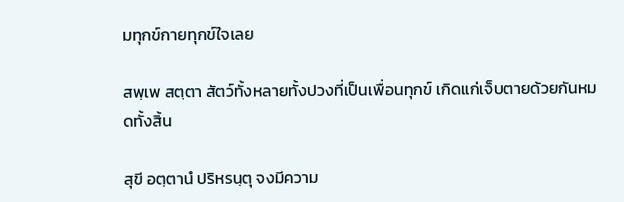มทุกข์กายทุกข์ใจเลย

สพฺเพ สตฺตา สัตว์ทั้งหลายทั้งปวงที่เป็นเพื่อนทุกข์ เกิดแก่เจ็บตายด้วยกันหมดทั้งสิ้น

สุขี อตฺตานํ ปริหรนฺตุ จงมีความ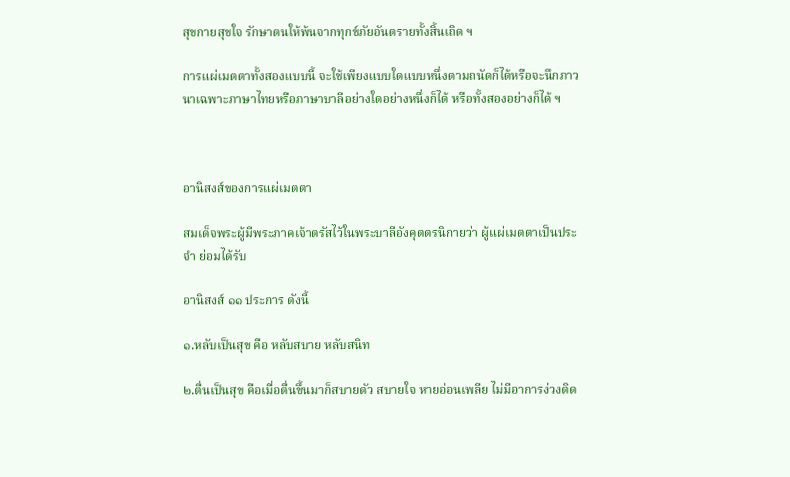สุขกายสุขใจ รักษาตนให้พ้นจากทุกข์ภัยอันตรายทั้งสิ้นเถิด ฯ

การแผ่เมตตาทั้งสองแบบนี้ จะใช้เพียงแบบใดแบบหนึ่งตามถนัดก็ได้หรือจะนึกภาวนาเฉพาะภาษาไทยหรือภาษาบาลีอย่างใดอย่างหนึ่งก็ได้ หรือทั้งสองอย่างก็ได้ ฯ



อานิสงส์ของการแผ่เมตตา

สมเด็จพระผู้มีพระภาคเจ้าตรัสไว้ในพระบาลีอังคุตตรนิกายว่า ผู้แผ่เมตตาเป็นประจำ ย่อมได้รับ

อานิสงส์ ๑๑ ประการ ดังนี้

๑.หลับเป็นสุข คือ หลับสบาย หลับสนิท

๒.ตื่นเป็นสุข คือเมื่อตื่นขึ้นมาก็สบายตัว สบายใจ หายอ่อนเพลีย ไม่มีอาการง่วงติด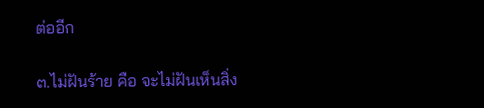ต่ออีก

๓.ไม่ฝันร้าย คือ จะไม่ฝันเห็นสิ่ง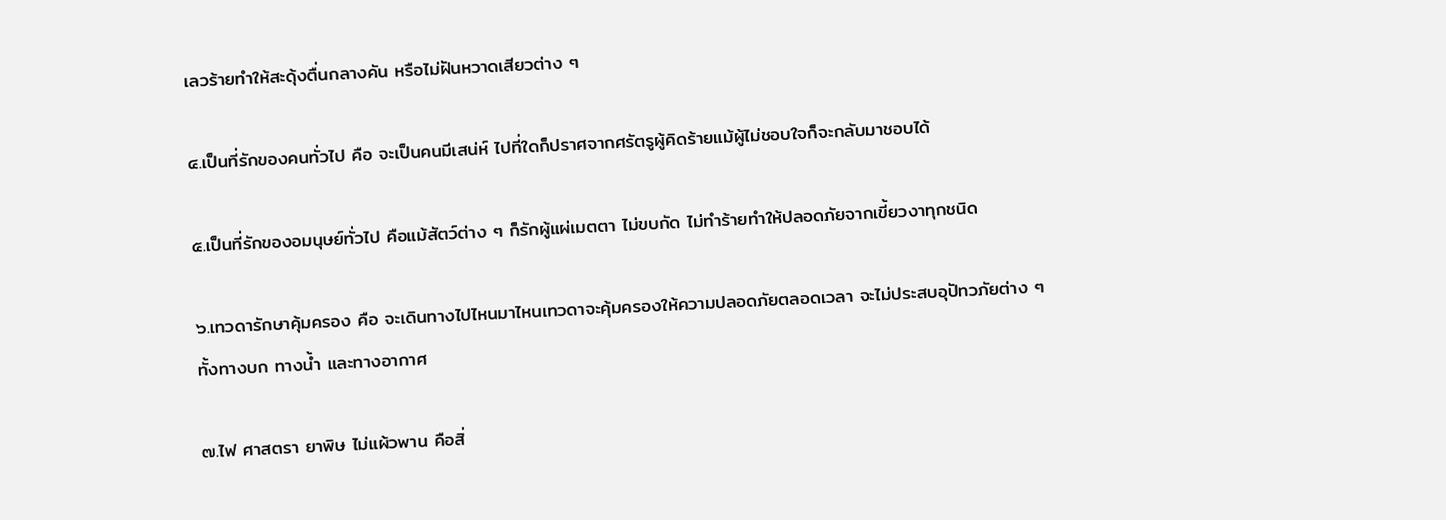เลวร้ายทำให้สะดุ้งตื่นกลางคัน หรือไม่ฝันหวาดเสียวต่าง ๆ

๔.เป็นที่รักของคนทั่วไป คือ จะเป็นคนมีเสน่ห์ ไปที่ใดก็ปราศจากศรัตรูผู้คิดร้ายแม้ผู้ไม่ชอบใจก็จะกลับมาชอบได้

๕.เป็นที่รักของอมนุษย์ทั่วไป คือแม้สัตว์ต่าง ๆ ก็รักผู้แผ่เมตตา ไม่ขบกัด ไม่ทำร้ายทำให้ปลอดภัยจากเขี้ยวงาทุกชนิด

๖.เทวดารักษาคุ้มครอง คือ จะเดินทางไปไหนมาไหนเทวดาจะคุ้มครองให้ความปลอดภัยตลอดเวลา จะไม่ประสบอุปัทวภัยต่าง ๆ ทั้งทางบก ทางน้ำ และทางอากาศ

๗.ไฟ ศาสตรา ยาพิษ ไม่แผ้วพาน คือสิ่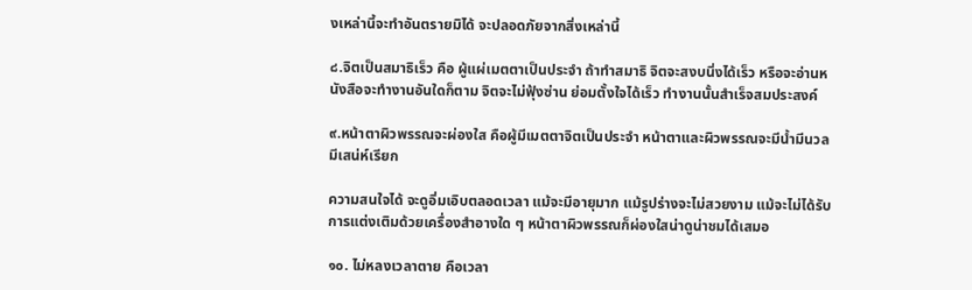งเหล่านี้จะทำอันตรายมิได้ จะปลอดภัยจากสิ่งเหล่านี้

๘.จิตเป็นสมาธิเร็ว คือ ผู้แผ่เมตตาเป็นประจำ ถ้าทำสมาธิ จิตจะสงบนิ่งได้เร็ว หรือจะอ่านหนังสือจะทำงานอันใดก็ตาม จิตจะไม่ฟุ้งซ่าน ย่อมตั้งใจได้เร็ว ทำงานนั้นสำเร็จสมประสงค์

๙.หน้าตาผิวพรรณจะผ่องใส คือผู้มีเมตตาจิตเป็นประจำ หน้าตาและผิวพรรณจะมีน้ำมีนวลมีเสน่ห์เรียก

ความสนใจได้ จะดูอิ่มเอิบตลอดเวลา แม้จะมีอายุมาก แม้รูปร่างจะไม่สวยงาม แม้จะไม่ได้รับการแต่งเติมด้วยเครื่องสำอางใด ๆ หน้าตาผิวพรรณก็ผ่องใสน่าดูน่าชมได้เสมอ

๑๐. ไม่หลงเวลาตาย คือเวลา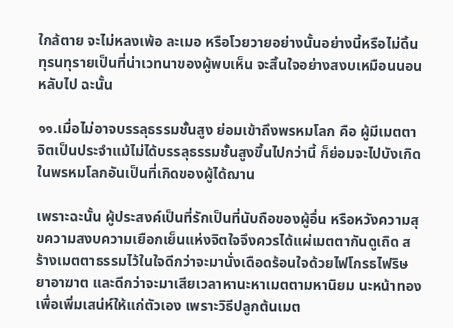ใกล้ตาย จะไม่หลงเพ้อ ละเมอ หรือโวยวายอย่างนั้นอย่างนี้หรือไม่ดิ้นทุรนทุรายเป็นที่น่าเวทนาของผู้พบเห็น จะสิ้นใจอย่างสงบเหมือนนอนหลับไป ฉะนั้น

๑๑.เมื่อไม่อาจบรรลุธรรมชั้นสูง ย่อมเข้าถึงพรหมโลก คือ ผู้มีเมตตาจิตเป็นประจำแม้ไม่ได้บรรลุธรรมชั้นสูงขึ้นไปกว่านี้ ก็ย่อมจะไปบังเกิดในพรหมโลกอันเป็นที่เกิดของผู้ได้ฌาน

เพราะฉะนั้น ผู้ประสงค์เป็นที่รักเป็นที่นับถือของผู้อื่น หรือหวังความสุขความสงบความเยือกเย็นแห่งจิตใจจึงควรได้แผ่เมตตากันดูเถิด สร้างเมตตาธรรมไว้ในใจดีกว่าจะมานั่งเดือดร้อนใจด้วยไฟโกรธไฟริษยาอาฆาต และดีกว่าจะมาเสียเวลาหานะหาเมตตามหานิยม นะหน้าทอง เพื่อเพิ่มเสน่ห์ให้แก่ตัวเอง เพราะวิธีปลูกต้นเมต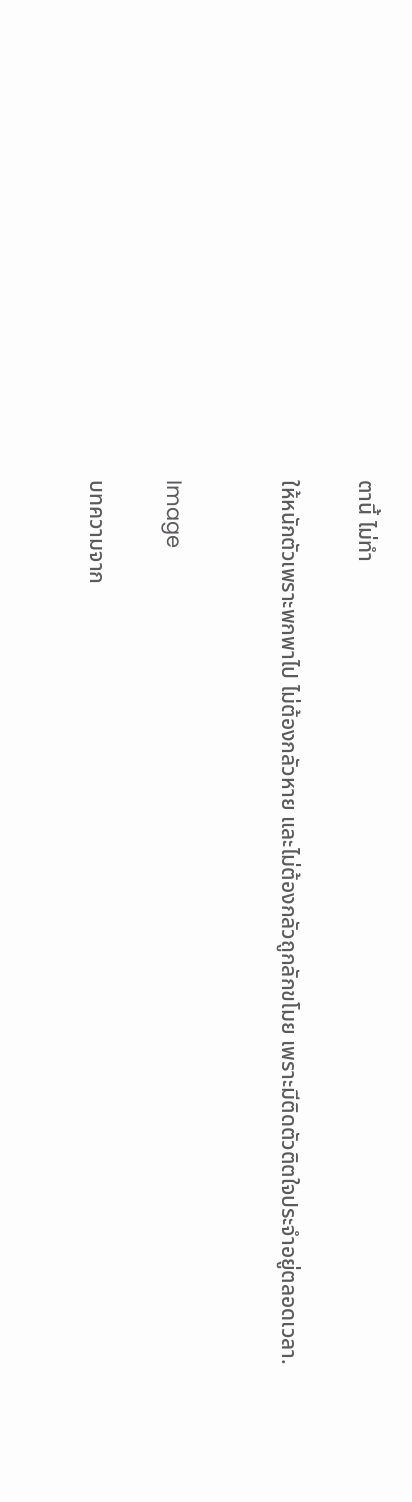ตานี้ ไม่ทำ

ให้หนักตัวเพราะพกพาไป ไม่ต้องกลัวหาย และไม่ต้องกลัวถูกลักขโมย เพราะมีติดตัวติตใจประจำอยู่ตลอดเวลา.


Image

บทความจาก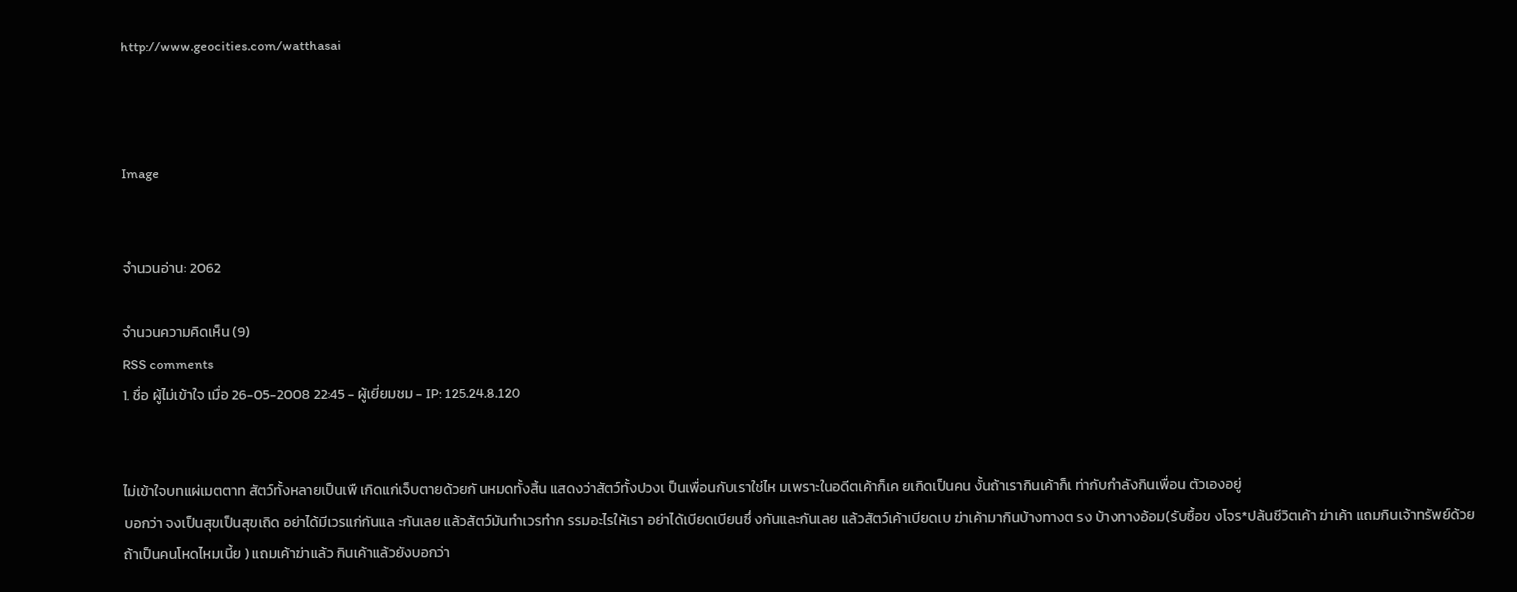http://www.geocities.com/watthasai



Image


จำนวนอ่าน: 2062

จำนวนความคิดเห็น (9)
RSS comments
1. ชื่อ ผู้ไม่เข้าใจ เมื่อ 26-05-2008 22:45 - ผู้เยี่ยมชม - IP: 125.24.8.120


ไม่เข้าใจบทแผ่เมตตาท สัตว์ทั้งหลายเป็นเพื เกิดแก่เจ็บตายด้วยกั นหมดทั้งสิ้น แสดงว่าสัตว์ทั้งปวงเ ป็นเพื่อนกับเราใช่ไห มเพราะในอดีตเค้าก็เค ยเกิดเป็นคน งั้นถ้าเรากินเค้าก็เ ท่ากับกำลังกินเพื่อน ตัวเองอยู่
บอกว่า จงเป็นสุขเป็นสุขเถิด อย่าได้มีเวรแก่กันแล ะกันเลย แล้วสัตว์มันทำเวรทำก รรมอะไรให้เรา อย่าได้เบียดเบียนซึ่ งกันและกันเลย แล้วสัตว์เค้าเบียดเบ ฆ่าเค้ามากินบ้างทางต รง บ้างทางอ้อม(รับซื้อข งโจร*ปล้นชีวิตเค้า ฆ่าเค้า แถมกินเจ้าทรัพย์ด้วย ถ้าเป็นคนโหดไหมเนี้ย ) แถมเค้าฆ่าแล้ว กินเค้าแล้วยังบอกว่า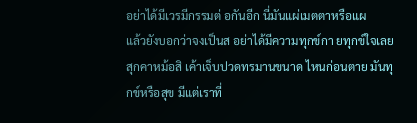อย่าได้มีเวรมีกรรมต่ อกันอีก นี่มันแผ่เมตตาหรือแผ
แล้วยังบอกว่าจงเป็นส อย่าได้มีความทุกข์กา ยทุกข์ใจเลย สุกคาหม้อสิ เค้าเจ็บปวดทรมานขนาด ไหนก่อนตาย มันทุกข์หรือสุข มีแต่เราที่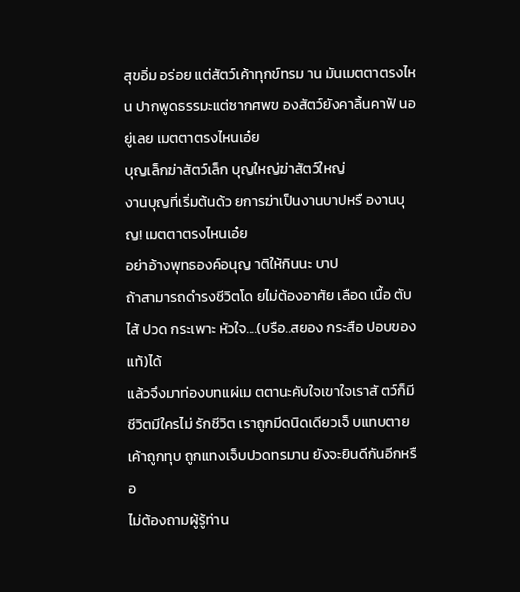สุขอิ่ม อร่อย แต่สัตว์เค้าทุกข์ทรม าน มันเมตตาตรงไหน ปากพูดธรรมะแต่ซากศพข องสัตว์ยังคาลิ้นคาฟั นอยู่เลย เมตตาตรงไหนเอ๋ย
บุญเล็กฆ่าสัตว์เล็ก บุญใหญ่ฆ่าสัตว์ใหญ่
งานบุญที่เริ่มต้นด้ว ยการฆ่าเป็นงานบาปหรื องานบุญ! เมตตาตรงไหนเอ๋ย
อย่าอ้างพุทธองค์อนุญ าติให้กินนะ บาป
ถ้าสามารถดำรงชีวิตโด ยไม่ต้องอาศัย เลือด เนื้อ ตับ ไส้ ปวด กระเพาะ หัวใจ....(บรือ..สยอง กระสือ ปอบของแท้)ได้
แล้วจึงมาท่องบทแผ่เม ตตานะคับใจเขาใจเราสั ตว์ก็มีชีวิตมีใครไม่ รักชีวิต เราถูกมีดนิดเดียวเจ็ บแทบตาย เค้าถูกทุบ ถูกแทงเจ็บปวดทรมาน ยังจะยินดีกันอีกหรือ
ไม่ต้องถามผู้รู้ท่าน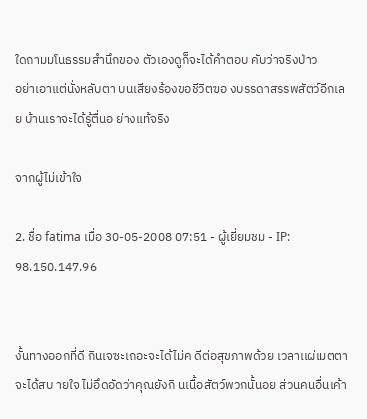ใดถามมโนธรรมสำนึกของ ตัวเองดูก็จะได้คำตอบ คับว่าจริงป่าว
อย่าเอาแต่นั่งหลับตา บนเสียงร้องขอชีวิตฃอ งบรรดาสรรพสัตว์อีกเล ย บ้านเราจะได้รู้ตื่นอ ย่างแท้จริง

จากผู้ไม่เข้าใจ

2. ชื่อ fatima เมื่อ 30-05-2008 07:51 - ผู้เยี่ยมชม - IP: 98.150.147.96


งั้นทางออกที่ดี กินเจซะเถอะจะได้ไม่ค ดีต่อสุขภาพด้วย เวลาเเผ่เมตตาจะได้สบ ายใจ ไม่อึดอัดว่าคุณยังกิ นเนื้อสัตว์พวกนั้นอย ส่วนคนอื่นเค้า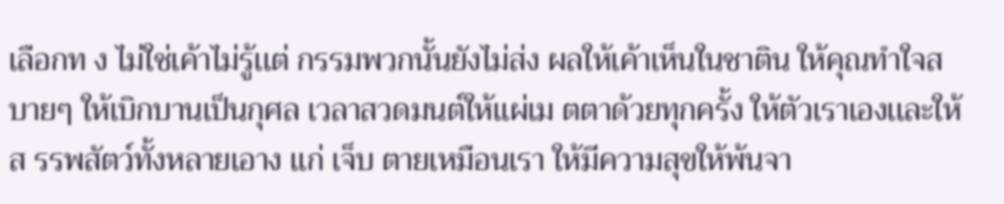เลือกท ง ไม่ใช่เค้าไม่รู้เเต่ กรรมพวกนั้นยังไม่ส่ง ผลให้เค้าเห็นในชาติน ให้คุณทำใจสบายๆ ให้เบิกบานเป็นกุศล เวลาสวดมนต์ให้เเผ่เม ตตาด้วยทุกครั้ง ให้ตัวเราเองเเละให้ส รรพสัตว์ทั้งหลายเอาง เเก่ เจ็บ ตายเหมือนเรา ให้มีความสุขให้พ้นจา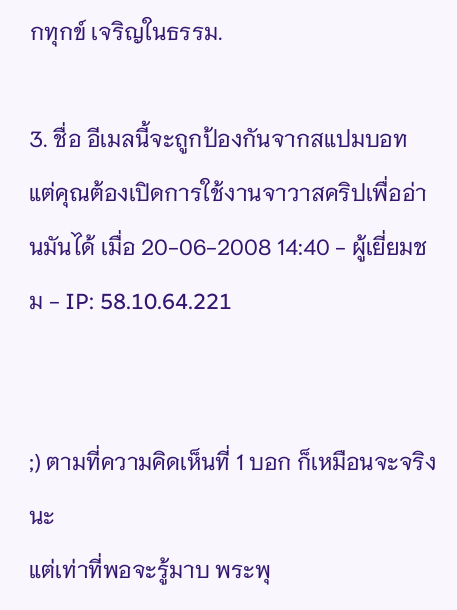กทุกข์ เจริญในธรรม.

3. ชื่อ อีเมลนี้จะถูกป้องกันจากสแปมบอท แต่คุณต้องเปิดการใช้งานจาวาสคริปเพื่ออ่านมันได้ เมื่อ 20-06-2008 14:40 - ผู้เยี่ยมชม - IP: 58.10.64.221


;) ตามที่ความคิดเห็นที่ 1 บอก ก็เหมือนจะจริงนะ
แต่เท่าที่พอจะรู้มาบ พระพุ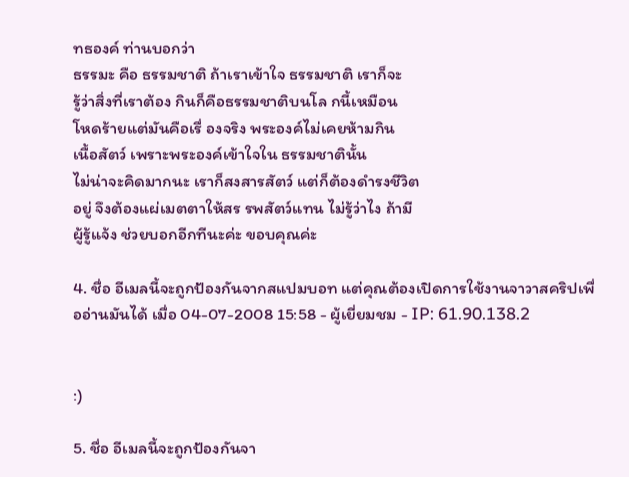ทธองค์ ท่านบอกว่า
ธรรมะ คือ ธรรมชาติ ถ้าเราเข้าใจ ธรรมชาติ เราก็จะ
รู้ว่าสิ่งที่เราต้อง กินก็คือธรรมชาติบนโล กนี้เหมือน
โหดร้ายแต่มันคือเรื่ องจริง พระองค์ไม่เคยห้ามกิน
เนื้อสัตว์ เพราะพระองค์เข้าใจใน ธรรมชาตินั้น
ไม่น่าจะคิดมากนะ เราก็สงสารสัตว์ แต่ก็ต้องดำรงชีวิต
อยู่ จึงต้องแผ่เมตตาให้สร รพสัตว์แทน ไม่รู้ว่าไง ถ้ามี
ผู้รู้แจ้ง ช่วยบอกอีกทีนะค่ะ ขอบคุณค่ะ

4. ชื่อ อีเมลนี้จะถูกป้องกันจากสแปมบอท แต่คุณต้องเปิดการใช้งานจาวาสคริปเพื่ออ่านมันได้ เมื่อ 04-07-2008 15:58 - ผู้เยี่ยมชม - IP: 61.90.138.2


:)

5. ชื่อ อีเมลนี้จะถูกป้องกันจา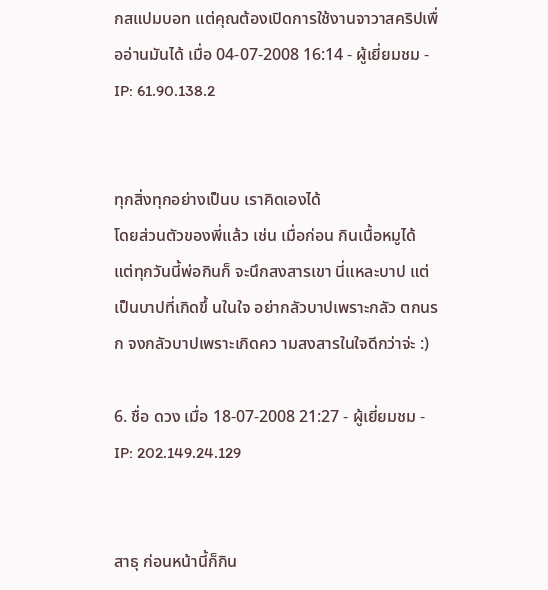กสแปมบอท แต่คุณต้องเปิดการใช้งานจาวาสคริปเพื่ออ่านมันได้ เมื่อ 04-07-2008 16:14 - ผู้เยี่ยมชม - IP: 61.90.138.2


ทุกสิ่งทุกอย่างเป็นบ เราคิดเองได้
โดยส่วนตัวของพี่แล้ว เช่น เมื่อก่อน กินเนื้อหมูได้ แต่ทุกวันนี้พ่อกินก็ จะนึกสงสารเขา นี่แหละบาป แต่เป็นบาปที่เกิดขึ้ นในใจ อย่ากลัวบาปเพราะกลัว ตกนรก จงกลัวบาปเพราะเกิดคว ามสงสารในใจดีกว่าจ่ะ :)

6. ชื่อ ดวง เมื่อ 18-07-2008 21:27 - ผู้เยี่ยมชม - IP: 202.149.24.129


สาธุ ก่อนหน้านี้ก็กิน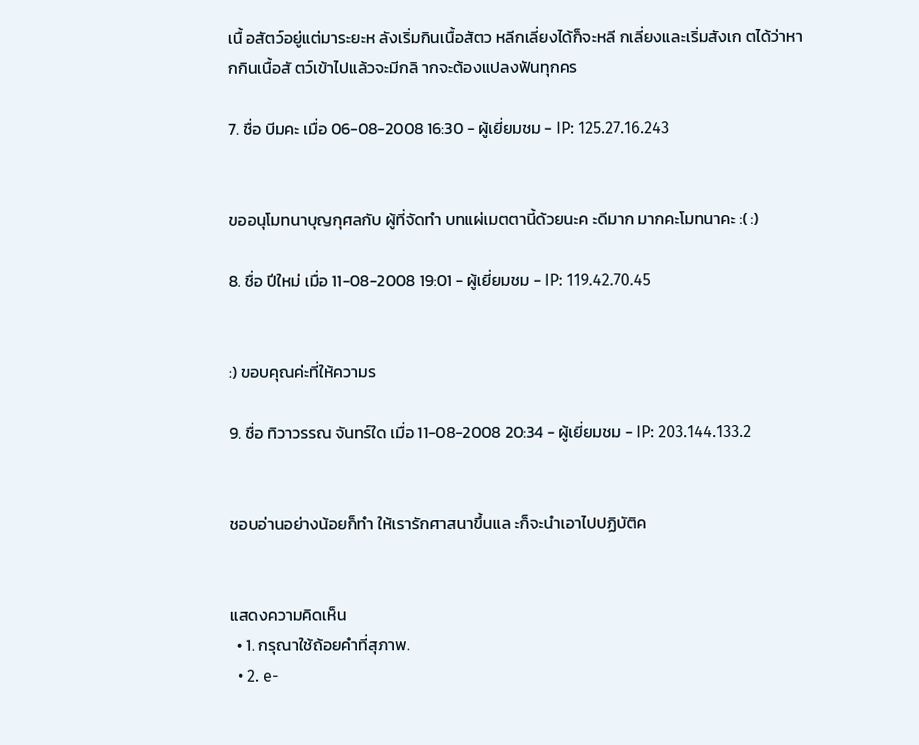เนื้ อสัตว์อยู่แต่มาระยะห ลังเริ่มกินเนื้อสัตว หลีกเลี่ยงได้ก็จะหลี กเลี่ยงและเริ่มสังเก ตได้ว่าหากกินเนื้อสั ตว์เข้าไปแล้วจะมีกลิ ากจะต้องแปลงฟันทุกคร

7. ชื่อ บีมคะ เมื่อ 06-08-2008 16:30 - ผู้เยี่ยมชม - IP: 125.27.16.243


ขออนุโมทนาบุญกุศลกับ ผู้ที่จัดทำ บทแผ่เมตตานี้ด้วยนะค ะดีมาก มากคะโมทนาคะ :( :)

8. ชื่อ ปีใหม่ เมื่อ 11-08-2008 19:01 - ผู้เยี่ยมชม - IP: 119.42.70.45


:) ขอบคุณค่ะที่ให้ความร

9. ชื่อ ทิวาวรรณ จันทร์ใด เมื่อ 11-08-2008 20:34 - ผู้เยี่ยมชม - IP: 203.144.133.2


ชอบอ่านอย่างน้อยก็ทำ ให้เรารักศาสนาขึ้นแล ะก็จะนำเอาไปปฏิบัติค


แสดงความคิดเห็น
  • 1. กรุณาใช้ถ้อยคำที่สุภาพ.
  • 2. e-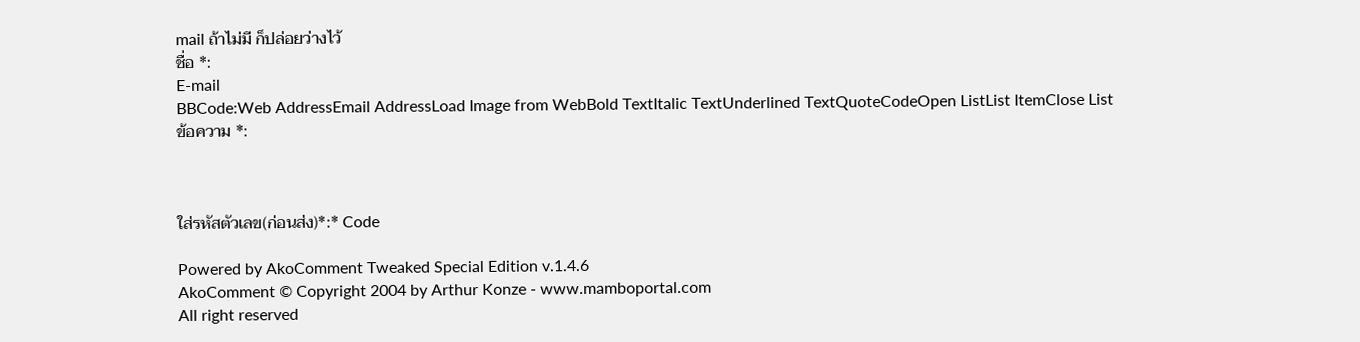mail ถ้าไม่มี ก็ปล่อยว่างไว้
ชื่อ *:
E-mail
BBCode:Web AddressEmail AddressLoad Image from WebBold TextItalic TextUnderlined TextQuoteCodeOpen ListList ItemClose List
ข้อความ *:



ใส่รหัสตัวเลข(ก่อนส่ง)*:* Code

Powered by AkoComment Tweaked Special Edition v.1.4.6
AkoComment © Copyright 2004 by Arthur Konze - www.mamboportal.com
All right reserved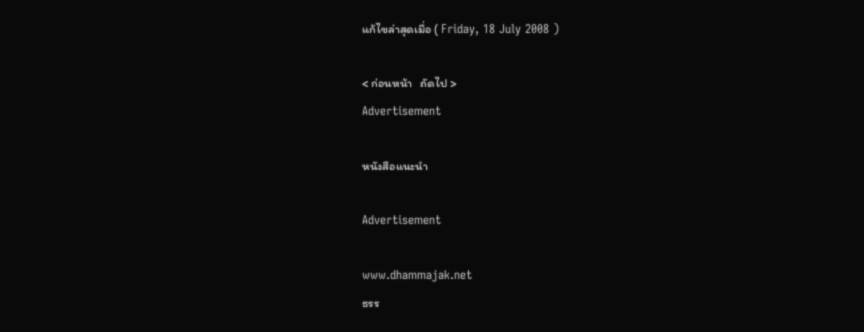แก้ไขล่าสุดเมื่อ ( Friday, 18 July 2008 )

< ก่อนหน้า   ถัดไป >
Advertisement

หนังสือแนะนำ

Advertisement

www.dhammajak.net
ธรร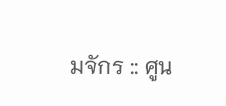มจักร :: ศูน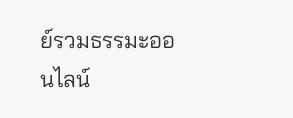ย์รวมธรรมะออนไลน์